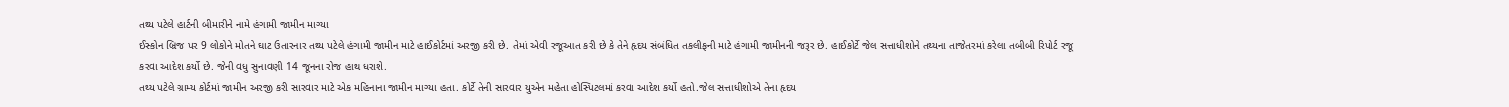તથ્ય પટેલે હાર્ટની બીમારીને નામે હંગામી જામીન માગ્યા
ઈસ્કોન બ્રિજ પર 9 લોકોને મોતને ઘાટ ઉતારનાર તથ્ય પટેલે હંગામી જામીન માટે હાઈકોર્ટમાં અરજી કરી છે. તેમાં એવી રજૂઆત કરી છે કે તેને હૃદય સંબંધિત તકલીફની માટે હંગામી જામીનની જરૂર છે. હાઈકોર્ટે જેલ સત્તાધીશોને તથ્યના તાજેતરમાં કરેલા તબીબી રિપોર્ટ રજૂ કરવા આદેશ કર્યો છે. જેની વધુ સુનાવણી 14 જૂનના રોજ હાથ ધરાશે.
તથ્ય પટેલે ગ્રામ્ય કોર્ટમાં જામીન અરજી કરી સારવાર માટે એક મહિનાના જામીન માગ્યા હતા. કોર્ટે તેની સારવાર યુએન મહેતા હોસ્પિટલમાં કરવા આદેશ કર્યો હતો.જેલ સત્તાધીશોએ તેના હૃદય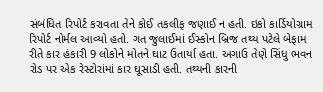સંબંધિત રિપોર્ટ કરાવતા તેને કોઈ તકલીફ જણાઈ ન હતી. ઇકો કાર્ડિયોગ્રામ રિપોર્ટ નોર્મલ આવ્યો હતો. ગત જુલાઈમાં ઈસ્કોન બ્રિજ તથ્ય પટેલે બેફામ રીતે કાર હંકારી 9 લોકોને મોતને ઘાટ ઉતાર્યા હતા. અગાઉ તેણે સિંધુ ભવન રોડ પર એક રેસ્ટોરાંમાં કાર ઘૂસાડી હતી. તથ્યની કારની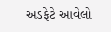અડફેટે આવેલો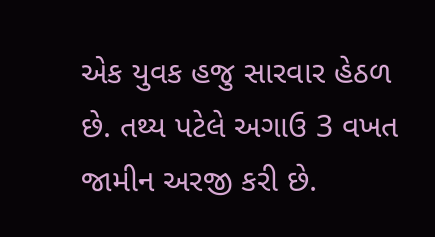એક યુવક હજુ સારવાર હેઠળ છે. તથ્ય પટેલે અગાઉ 3 વખત જામીન અરજી કરી છે.